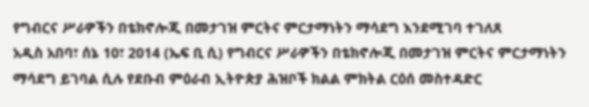የግብርና ሥራዎችን በቴክኖሎጂ በመታገዝ ምርትና ምርታማነትን ማሳደግ እንደሚገባ ተገለጸ
አዲስ አበባ፣ ሰኔ 10፣ 2014 (ኤፍ ቢ ሲ) የግብርና ሥራዎችን በቴክኖሎጂ በመታገዝ ምርትና ምርታማነትን ማሳደግ ይገባል ሲሉ የደቡብ ምዕራብ ኢትዮጵያ ሕዝቦች ክልል ምክትል ርዕሰ መስተዳድር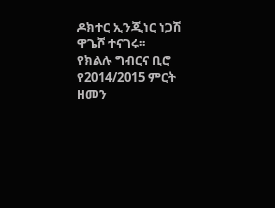ዶክተር ኢንጂነር ነጋሽ ዋጌሾ ተናገሩ፡፡
የክልሉ ግብርና ቢሮ የ2014/2015 ምርት ዘመን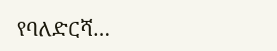የባለድርሻ…